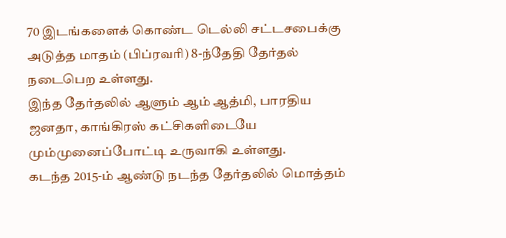70 இடங்களைக் கொண்ட டெல்லி சட்டசபைக்கு அடுத்த மாதம் (பிப்ரவரி) 8-ந்தேதி தேர்தல் நடைபெற உள்ளது.
இந்த தேர்தலில் ஆளும் ஆம் ஆத்மி, பாரதிய ஜனதா, காங்கிரஸ் கட்சிகளிடையே மும்முனைப்போட்டி உருவாகி உள்ளது.
கடந்த 2015-ம் ஆண்டு நடந்த தேர்தலில் மொத்தம்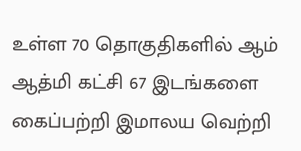உள்ள 70 தொகுதிகளில் ஆம் ஆத்மி கட்சி 67 இடங்களை கைப்பற்றி இமாலய வெற்றி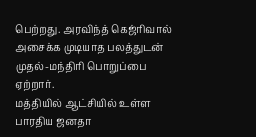பெற்றது. அரவிந்த் கெஜ்ரிவால் அசைக்க முடியாத பலத்துடன் முதல்-மந்திரி பொறுப்பை ஏற்றார்.
மத்தியில் ஆட்சியில் உள்ள பாரதிய ஜனதா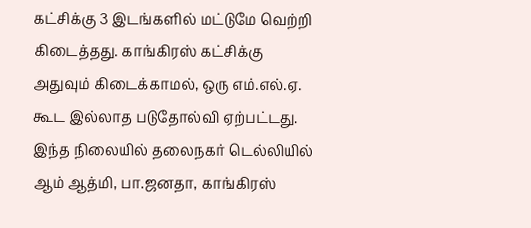கட்சிக்கு 3 இடங்களில் மட்டுமே வெற்றி கிடைத்தது. காங்கிரஸ் கட்சிக்கு அதுவும் கிடைக்காமல், ஒரு எம்.எல்.ஏ. கூட இல்லாத படுதோல்வி ஏற்பட்டது.
இந்த நிலையில் தலைநகர் டெல்லியில் ஆம் ஆத்மி, பா.ஜனதா, காங்கிரஸ்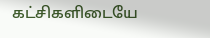கட்சிகளிடையே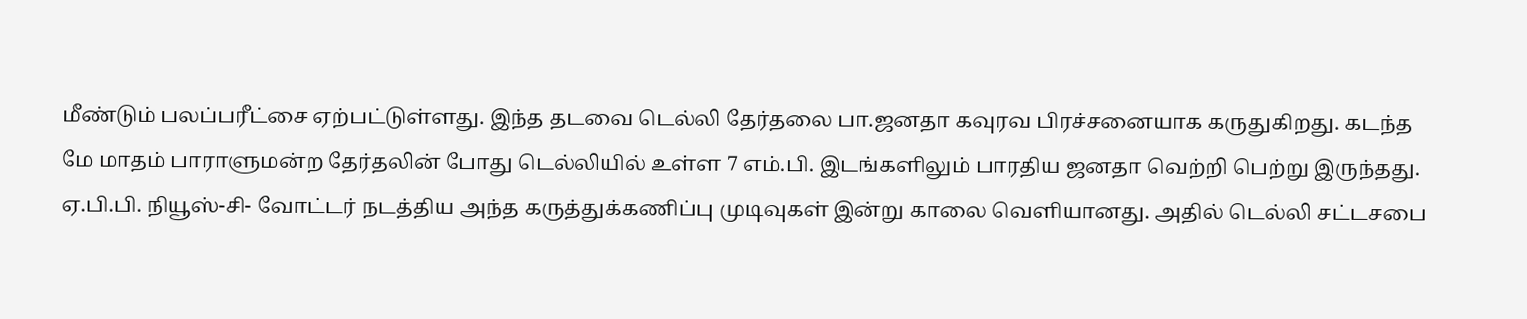மீண்டும் பலப்பரீட்சை ஏற்பட்டுள்ளது. இந்த தடவை டெல்லி தேர்தலை பா.ஜனதா கவுரவ பிரச்சனையாக கருதுகிறது. கடந்த மே மாதம் பாராளுமன்ற தேர்தலின் போது டெல்லியில் உள்ள 7 எம்.பி. இடங்களிலும் பாரதிய ஜனதா வெற்றி பெற்று இருந்தது.
ஏ.பி.பி. நியூஸ்-சி- வோட்டர் நடத்திய அந்த கருத்துக்கணிப்பு முடிவுகள் இன்று காலை வெளியானது. அதில் டெல்லி சட்டசபை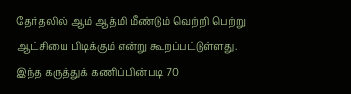தேர்தலில் ஆம் ஆத்மி மீண்டும் வெற்றி பெற்று ஆட்சியை பிடிக்கும் என்று கூறப்பட்டுள்ளது.
இந்த கருத்துக் கணிப்பின்படி 70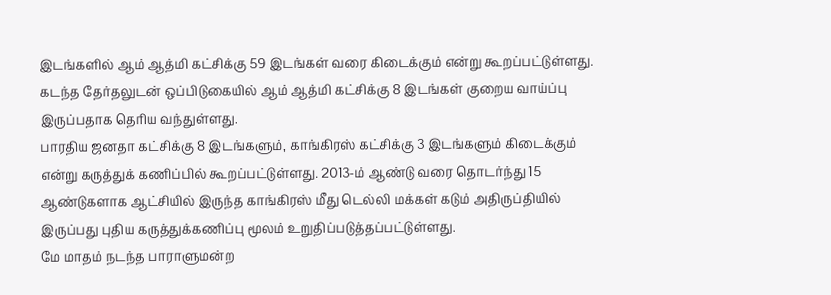இடங்களில் ஆம் ஆத்மி கட்சிக்கு 59 இடங்கள் வரை கிடைக்கும் என்று கூறப்பட்டுள்ளது. கடந்த தேர்தலுடன் ஒப்பிடுகையில் ஆம் ஆத்மி கட்சிக்கு 8 இடங்கள் குறைய வாய்ப்பு இருப்பதாக தெரிய வந்துள்ளது.
பாரதிய ஜனதா கட்சிக்கு 8 இடங்களும், காங்கிரஸ் கட்சிக்கு 3 இடங்களும் கிடைக்கும் என்று கருத்துக் கணிப்பில் கூறப்பட்டுள்ளது. 2013-ம் ஆண்டு வரை தொடர்ந்து 15 ஆண்டுகளாக ஆட்சியில் இருந்த காங்கிரஸ் மீது டெல்லி மக்கள் கடும் அதிருப்தியில் இருப்பது புதிய கருத்துக்கணிப்பு மூலம் உறுதிப்படுத்தப்பட்டுள்ளது.
மே மாதம் நடந்த பாராளுமன்ற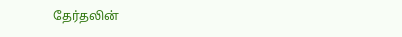தேர்தலின்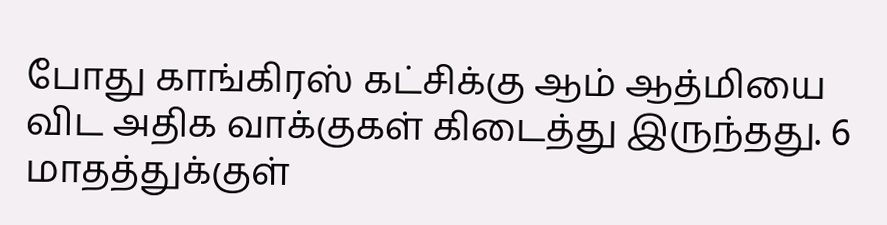போது காங்கிரஸ் கட்சிக்கு ஆம் ஆத்மியை விட அதிக வாக்குகள் கிடைத்து இருந்தது. 6 மாதத்துக்குள்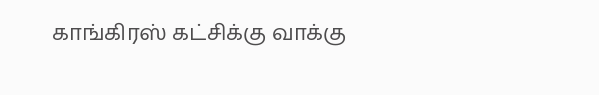காங்கிரஸ் கட்சிக்கு வாக்கு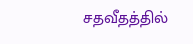சதவீதத்தில்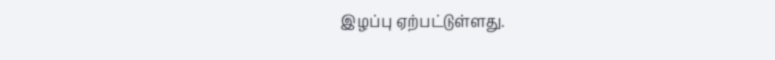இழப்பு ஏற்பட்டுள்ளது.